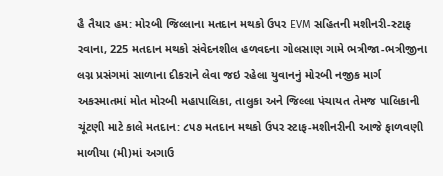હૈ તૈયાર હમ: મોરબી જિલ્લાના મતદાન મથકો ઉપર EVM સહિતની મશીનરી-સ્ટાફ રવાના, 225 મતદાન મથકો સંવેદનશીલ હળવદના ગોલસાણ ગામે ભત્રીજા-ભત્રીજીના લગ્ન પ્રસંગમાં સાળાના દીકરાને લેવા જઇ રહેલા યુવાનનું મોરબી નજીક માર્ગ અકસ્માતમાં મોત મોરબી મહાપાલિકા, તાલુકા અને જિલ્લા પંચાયત તેમજ પાલિકાની ચૂંટણી માટે કાલે મતદાન: ૮૫૭ મતદાન મથકો ઉપર સ્ટાફ-મશીનરીની આજે ફાળવણી માળીયા (મી)માં અગાઉ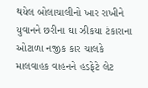થયેલ બોલાચાલીનો ખાર રાખીને યુવાનને છરીના ઘા ઝીકયા ટંકારાના ઓટાળા નજીક કાર ચાલકે માલવાહક વાહનને હડફેટે લેટ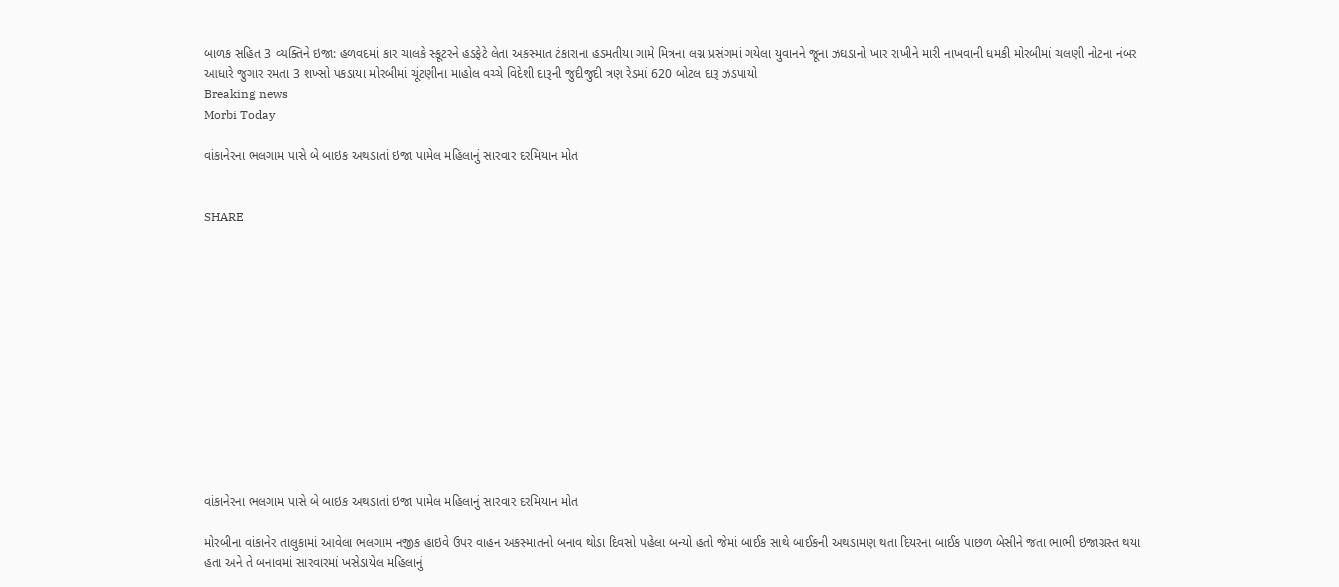બાળક સહિત 3 વ્યક્તિને ઇજા: હળવદમાં કાર ચાલકે સ્કૂટરને હડફેટે લેતા અકસ્માત ટંકારાના હડમતીયા ગામે મિત્રના લગ્ન પ્રસંગમાં ગયેલા યુવાનને જૂના ઝઘડાનો ખાર રાખીને મારી નાખવાની ધમકી મોરબીમાં ચલણી નોટના નંબર આધારે જુગાર રમતા 3 શખ્સો પકડાયા મોરબીમાં ચૂંટણીના માહોલ વચ્ચે વિદેશી દારૂની જુદીજુદી ત્રણ રેડમાં 620 બોટલ દારૂ ઝડપાયો
Breaking news
Morbi Today

વાંકાનેરના ભલગામ પાસે બે બાઇક અથડાતાં ઇજા પામેલ મહિલાનું સારવાર દરમિયાન મોત


SHARE













વાંકાનેરના ભલગામ પાસે બે બાઇક અથડાતાં ઇજા પામેલ મહિલાનું સારવાર દરમિયાન મોત

મોરબીના વાંકાનેર તાલુકામાં આવેલા ભલગામ નજીક હાઇવે ઉપર વાહન અકસ્માતનો બનાવ થોડા દિવસો પહેલા બન્યો હતો જેમાં બાઈક સાથે બાઈકની અથડામણ થતા દિયરના બાઈક પાછળ બેસીને જતા ભાભી ઇજાગ્રસ્ત થયા હતા અને તે બનાવમાં સારવારમાં ખસેડાયેલ મહિલાનું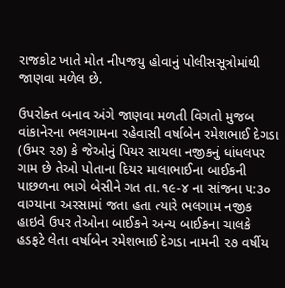રાજકોટ ખાતે મોત નીપજયુ હોવાનું પોલીસસૂત્રોમાંથી જાણવા મળેલ છે.

ઉપરોક્ત બનાવ અંગે જાણવા મળતી વિગતો મુજબ વાંકાનેરના ભલગામના રહેવાસી વર્ષાબેન રમેશભાઈ દેગડા (ઉમર ૨૭) કે જેઓનું પિયર સાયલા નજીકનું ધાંધલપર ગામ છે તેઓ પોતાના દિયર માલાભાઈના બાઈકની પાછળના ભાગે બેસીને ગત તા.૧૯-૪ ના સાંજના ૫:૩૦ વાગ્યાના અરસામાં જતા હતા ત્યારે ભલગામ નજીક હાઇવે ઉપર તેઓના બાઈકને અન્ય બાઈકના ચાલકે હડફટે લેતા વર્ષાબેન રમેશભાઈ દેગડા નામની ૨૭ વર્ષીય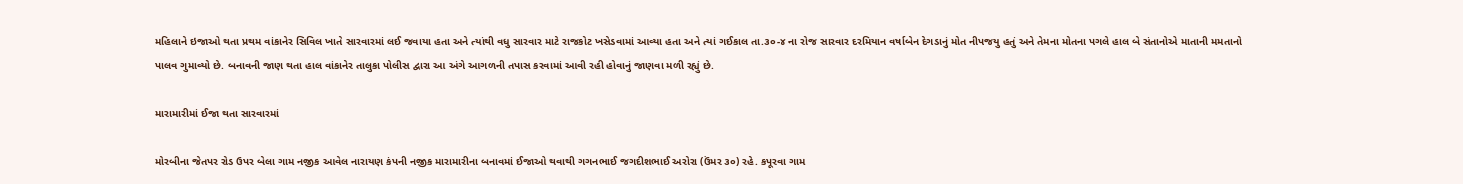મહિલાને ઇજાઓ થતા પ્રથમ વાંકાનેર સિવિલ ખાતે સારવારમાં લઈ જવાયા હતા અને ત્યાંથી વધુ સારવાર માટે રાજકોટ ખસેડવામાં આવ્યા હતા અને ત્યાં ગઈકાલ તા.૩૦-૪ ના રોજ સારવાર દરમિયાન વર્ષાબેન દેગડાનું મોત નીપજયુ હતું અને તેમના મોતના પગલે હાલ બે સંતાનોએ માતાની મમતાનો પાલવ ગુમાવ્યો છે. બનાવની જાણ થતા હાલ વાંકાનેર તાલુકા પોલીસ દ્વારા આ અંગે આગળની તપાસ કરવામાં આવી રહી હોવાનું જાણવા મળી રહ્યું છે.

મારામારીમાં ઈજા થતા સારવારમાં

મોરબીના જેતપર રોડ ઉપર બેલા ગામ નજીક આવેલ નારાયણ કંપની નજીક મારામારીના બનાવમાં ઈજાઓ થવાથી ગગનભાઈ જગદીશભાઈ અરોરા (ઉંમર ૩૦) રહે. કપૂરવા ગામ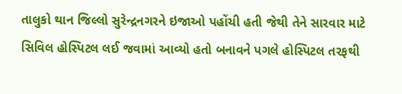તાલુકો થાન જિલ્લો સુરેન્દ્રનગરને ઇજાઓ પહોંચી હતી જેથી તેને સારવાર માટે સિવિલ હોસ્પિટલ લઈ જવામાં આવ્યો હતો બનાવને પગલે હોસ્પિટલ તરફથી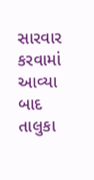સારવાર કરવામાં આવ્યા બાદ તાલુકા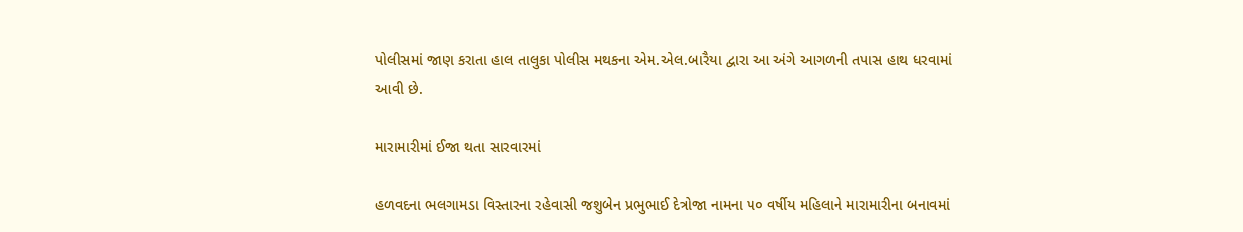પોલીસમાં જાણ કરાતા હાલ તાલુકા પોલીસ મથકના એમ.એલ.બારૈયા દ્વારા આ અંગે આગળની તપાસ હાથ ધરવામાં આવી છે.

મારામારીમાં ઈજા થતા સારવારમાં

હળવદના ભલગામડા વિસ્તારના રહેવાસી જશુબેન પ્રભુભાઈ દેત્રોજા નામના ૫૦ વર્ષીય મહિલાને મારામારીના બનાવમાં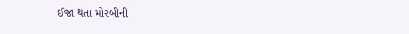ઈજા થતા મોરબીની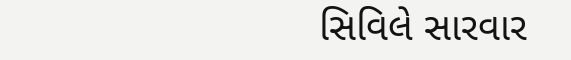સિવિલે સારવાર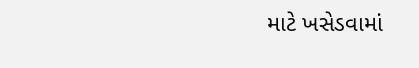માટે ખસેડવામાં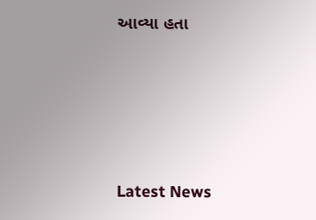આવ્યા હતા






Latest News